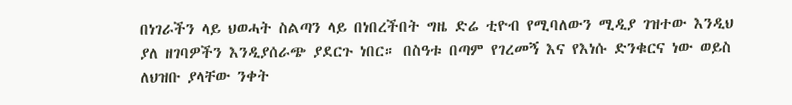በነገራችን ላይ ህወሓት ስልጣን ላይ በነበረችበት ግዜ ድሬ ቲዮብ የሚባለውን ሚዲያ ገዝተው እንዲህ ያለ ዘገባዎችን እንዲያሰራጭ ያደርጉ ነበር። በስዓቱ በጣም የገረመኝ እና የእነሱ ድንቁርና ነው ወይስ ለህዝቡ ያላቸው ንቀት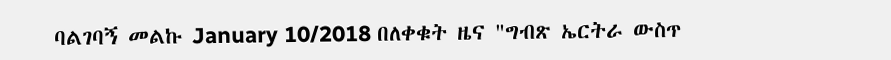ባልገባኝ መልኩ January 10/2018 በለቀቁት ዜና "ግብጽ ኤርትራ ውስጥ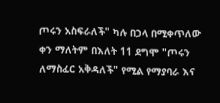ጦሩን አስፍራለች" ካሉ በኃላ በሚቀጥለው ቀን ማለትም በእለት 11 ደግሞ "ጦሩን ለማስፈር አቅዳለች" የሚል የማያባራ እና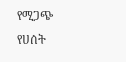የሚጋጭ የሀሰት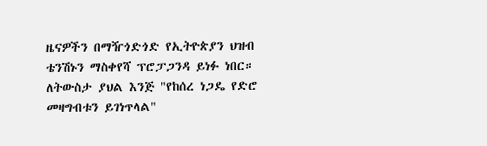ዜናዎችን በማዥጎድጎድ የኢትዮጵያን ህዝብ ቴንሽኑን ማስቀየሻ ፕሮፓጋንዳ ይነፉ ነበር።
ለትውስታ ያህል እንጅ "የከሰረ ነጋዴ የድሮ መዛግብቱን ይገነጥላል"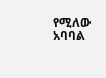የሚለው አባባል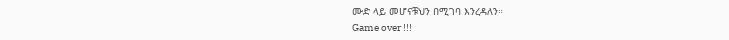ሙድ ላይ መሆናቹህን በሚገባ እንረዳለን።
Game over !!!